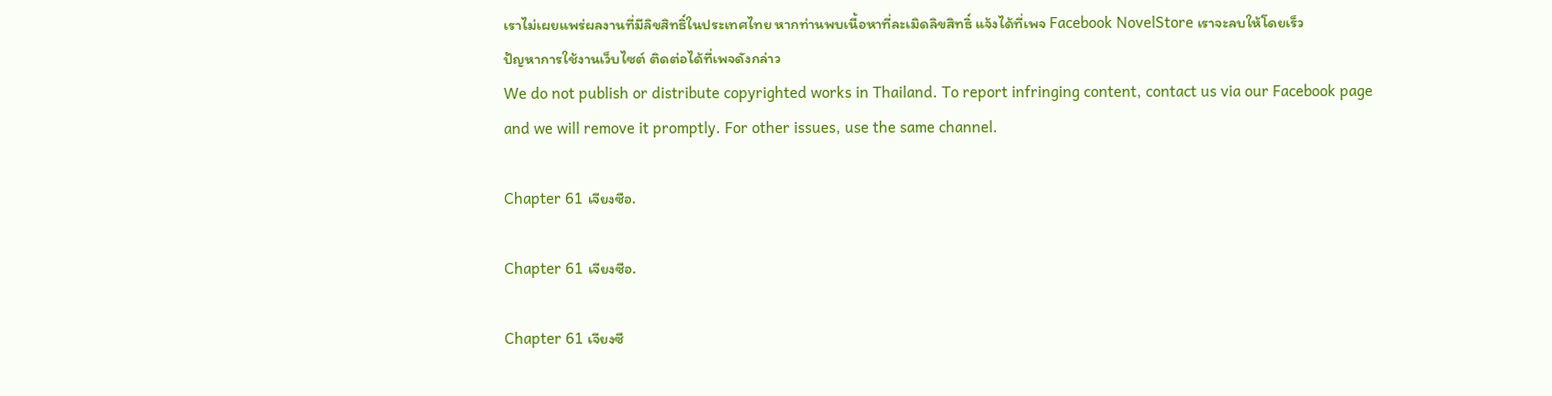เราไม่เผยแพร่ผลงานที่มีลิขสิทธิ์ในประเทศไทย หากท่านพบเนื้อหาที่ละเมิดลิขสิทธิ์ แจ้งได้ที่เพจ Facebook NovelStore เราจะลบให้โดยเร็ว
ปัญหาการใช้งานเว็บไซต์ ติดต่อได้ที่เพจดังกล่าว
We do not publish or distribute copyrighted works in Thailand. To report infringing content, contact us via our Facebook page and we will remove it promptly. For other issues, use the same channel.

Chapter 61 เจียงซือ.

Chapter 61 เจียงซือ.

Chapter 61 เจียงซื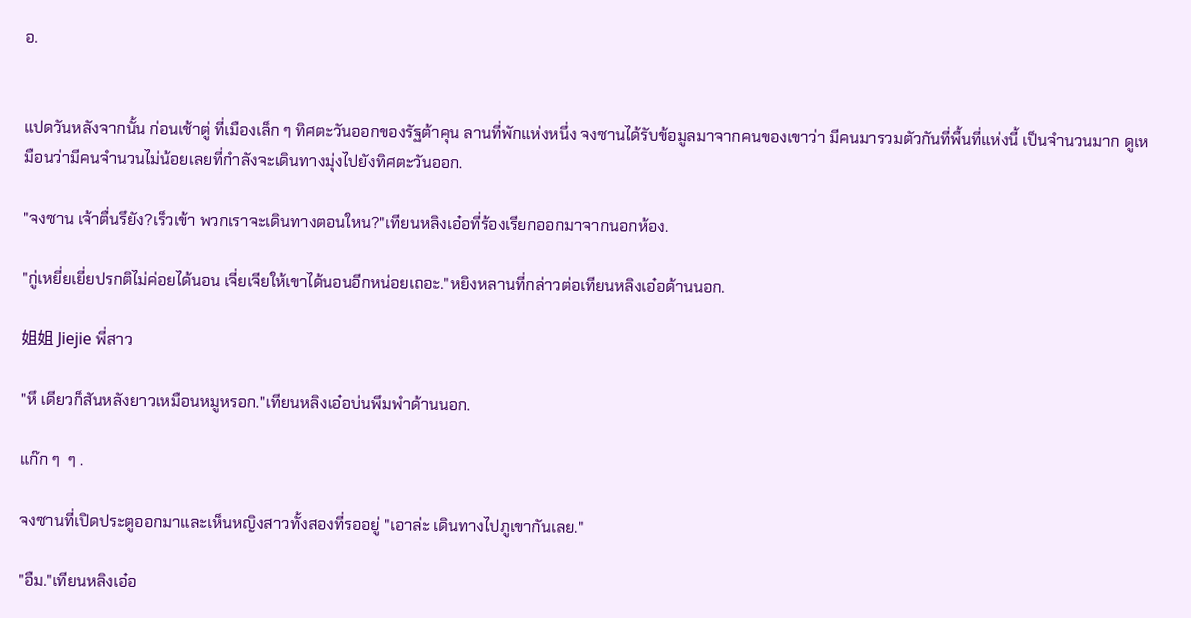อ.


แปดวันหลังจากนั้น ก่อนเช้าตู่ ที่เมืองเล็ก ๆ ทิศตะวันออกของรัฐต้าคุน ลานที่พักแห่งหนึ่ง จงซานได้รับข้อมูลมาจากคนของเขาว่า มีคนมารวมตัวกันที่พื้นที่แห่งนี้ เป็นจำนวนมาก ดูเหมือนว่ามีคนจำนวนไม่น้อยเลยที่กำลังจะเดินทางมุ่งไปยังทิศตะวันออก.

"จงซาน เจ้าตื่นรึยัง?เร็วเข้า พวกเราจะเดินทางตอนใหน?"เทียนหลิงเอ๋อที่ร้องเรียกออกมาจากนอกห้อง.

"กู่เหยี่ยเยี่ยปรกติไม่ค่อยได้นอน เจี่ยเจียให้เขาได้นอนอีกหน่อยเถอะ."หยิงหลานที่กล่าวต่อเทียนหลิงเอ๋อด้านนอก.

姐姐 Jiejie พี่สาว

"หึ เดียวก็สันหลังยาวเหมือนหมูหรอก."เทียนหลิงเอ๋อบ่นพึมพำด้านนอก.

แก๊ก ๆ  ๆ .

จงซานที่เปิดประตูออกมาและเห็นหญิงสาวทั้งสองที่รออยู่ "เอาล่ะ เดินทางไปภูเขากันเลย."

"อืม."เทียนหลิงเอ๋อ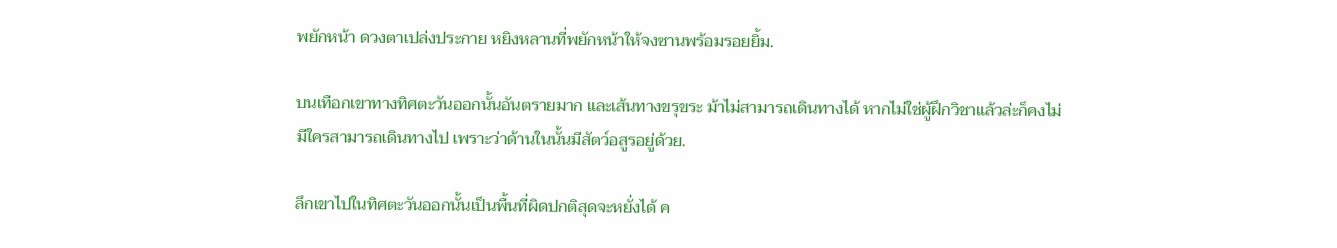พยักหน้า ดวงตาเปล่งประกาย หยิงหลานที่พยักหน้าให้จงซานพร้อมรอยยิ้ม.

บนเทือกเขาทางทิศตะวันออกนั้นอันตรายมาก และเส้นทางขรุขระ ม้าไม่สามารถเดินทางได้ หากไม่ใช่ผู้ฝึกวิชาแล้วล่ะก็คงไม่มีใครสามารถเดินทางไป เพราะว่าด้านในนั้นมีสัตว์อสูรอยู่ด้วย.

ลึกเขาไปในทิศตะวันออกนั้นเป็นพื้นที่ผิดปกติสุดจะหยั่งได้ ค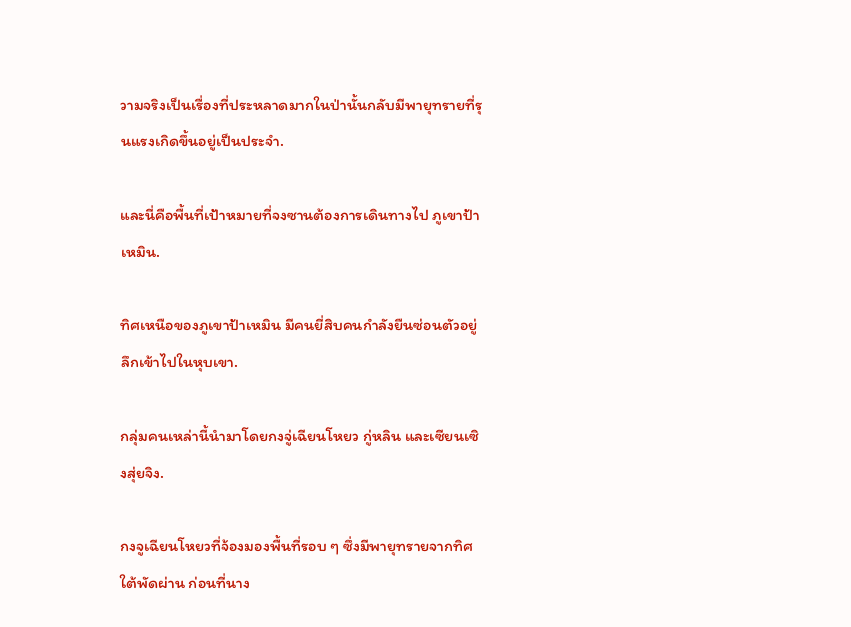วามจริงเป็นเรื่องที่ประหลาดมากในป่านั้นกลับมีพายุทรายที่รุนแรงเกิดขึ้นอยู่เป็นประจำ.

และนี่คือพื้นที่เป้าหมายที่จงซานต้องการเดินทางไป ภูเขาป้าเหมิน.

ทิศเหนือของภูเขาป้าเหมิน มีคนยี่สิบคนกำลังยืนซ่อนตัวอยู่ลึกเข้าไปในหุบเขา.

กลุ่มคนเหล่านี้นำมาโดยกงจู่เฉียนโหยว กู่หลิน และเซียนเซิงสุ่ยจิง.

กงจูเฉียนโหยวที่จ้องมองพื้นที่รอบ ๆ ซึ่งมีพายุทรายจากทิศใต้พัดผ่าน ก่อนที่นาง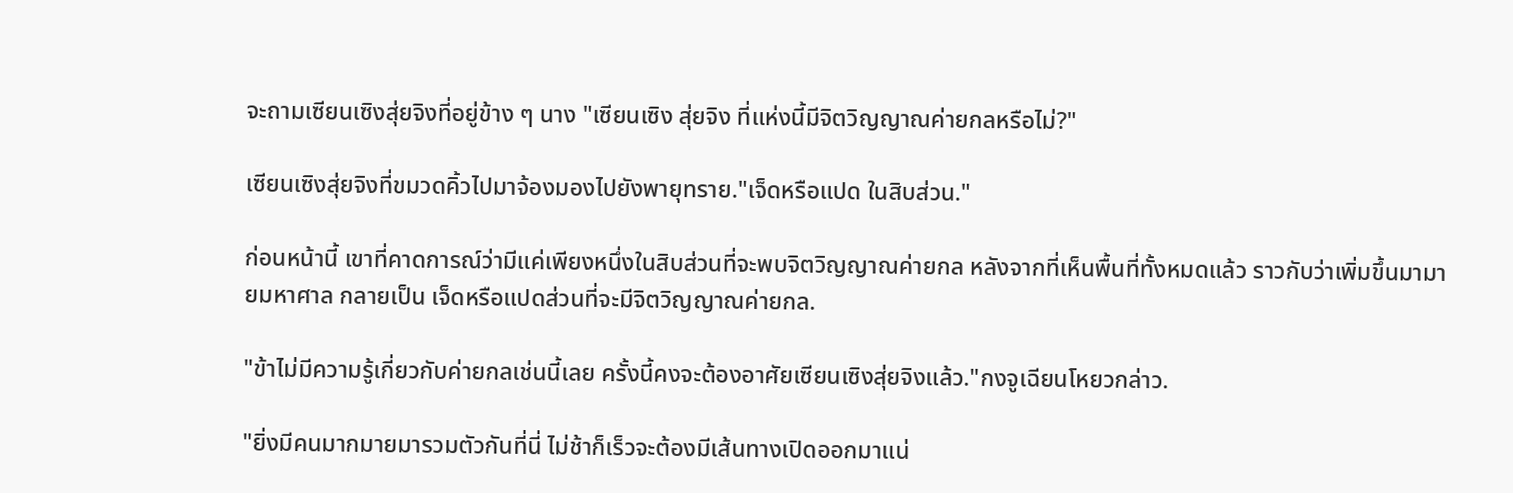จะถามเซียนเซิงสุ่ยจิงที่อยู่ข้าง ๆ นาง "เซียนเซิง สุ่ยจิง ที่แห่งนี้มีจิตวิญญาณค่ายกลหรือไม่?"

เซียนเซิงสุ่ยจิงที่ขมวดคิ้วไปมาจ้องมองไปยังพายุทราย."เจ็ดหรือแปด ในสิบส่วน."

ก่อนหน้านี้ เขาที่คาดการณ์ว่ามีแค่เพียงหนึ่งในสิบส่วนที่จะพบจิตวิญญาณค่ายกล หลังจากที่เห็นพื้นที่ทั้งหมดแล้ว ราวกับว่าเพิ่มขึ้นมามายมหาศาล กลายเป็น เจ็ดหรือแปดส่วนที่จะมีจิตวิญญาณค่ายกล.

"ข้าไม่มีความรู้เกี่ยวกับค่ายกลเช่นนี้เลย ครั้งนี้คงจะต้องอาศัยเซียนเซิงสุ่ยจิงแล้ว."กงจูเฉียนโหยวกล่าว.

"ยิ่งมีคนมากมายมารวมตัวกันที่นี่ ไม่ช้าก็เร็วจะต้องมีเส้นทางเปิดออกมาแน่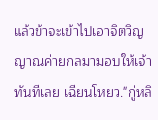แล้วข้าจะเข้าไปเอาจิตวิญญาณค่ายกลมามอบให้เจ้าทันทีเลย เฉียนโหยว."กู่หลิ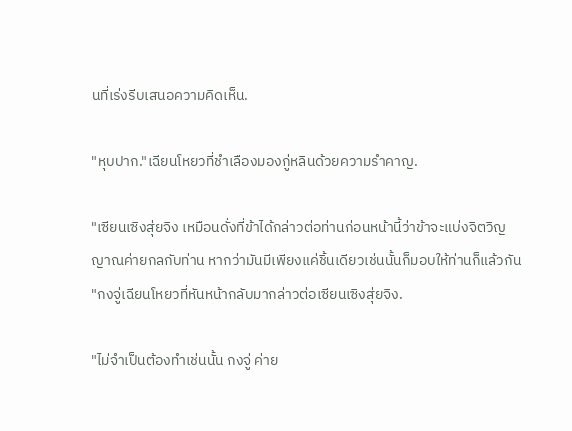นที่เร่งรีบเสนอความคิดเห็น.

"หุบปาก."เฉียนโหยวที่ชำเลืองมองกู่หลินด้วยความรำคาญ.

"เซียนเซิงสุ่ยจิง เหมือนดั่งที่ข้าได้กล่าวต่อท่านก่อนหน้านี้ว่าข้าจะแบ่งจิตวิญญาณค่ายกลกับท่าน หากว่ามันมีเพียงแค่ชิ้นเดียวเช่นนั้นก็มอบให้ท่านก็แล้วกัน "กงจู่เฉียนโหยวที่หันหน้ากลับมากล่าวต่อเซียนเซิงสุ่ยจิง.

"ไม่จำเป็นต้องทำเช่นนั้น กงจู่ ค่าย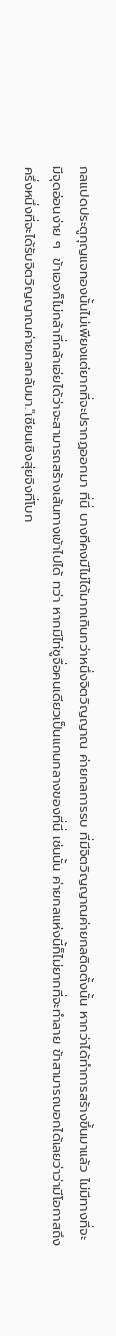กลแปดประตูกุญแจทองนั้นไม่เพียงแต่ยากที่จะปรากฏออกมา ที่นี่ บางทีคงมีไม่ได้มากเกินกว่าหนึ่งจิตวิญญาณ ค่ายกลการรบ ที่มีจิตวิญญาณค่ายกลติดตั้งนั้น หากว่าได้ทำการสร้างขึ้นมาแล้ว ไม่มีทางที่จะมีจุดอ่อนง่าย ๆ  ข้าเองก็ไม่กล้าที่กล้าเอ่ยได้ว่าจะสามารถสร้างเส้นทางเข้าไปได้ ทว่า หากมีไท่ซูจื่อคนเดียวเป็นแกนกลางของที่นี่ เช่นนั้น ค่ายกลแห่งนี้ก็ไม่ยากที่จะทำลาย ข้าสามารถบอกได้เลยว่าว่ามีโอกาสถึงครึ่งหนึ่งที่จะได้รับจิตวิญญาณค่ายกลกลับมา."เซียนเซิงสุ่ยจิงที่โบก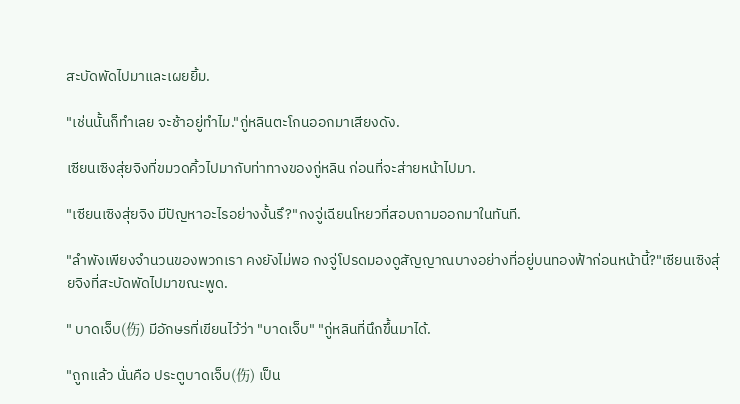สะบัดพัดไปมาและเผยยิ้ม.

"เช่นนั้นก็ทำเลย จะช้าอยู่ทำไม."กู่หลินตะโกนออกมาเสียงดัง.

เซียนเซิงสุ่ยจิงที่ขมวดคิ้วไปมากับท่าทางของกู่หลิน ก่อนที่จะส่ายหน้าไปมา.

"เซียนเซิงสุ่ยจิง มีปัญหาอะไรอย่างงั้นรึ?"กงจู่เฉียนโหยวที่สอบถามออกมาในทันที.

"ลำพังเพียงจำนวนของพวกเรา คงยังไม่พอ กงจู่โปรดมองดูสัญญาณบางอย่างที่อยู่บนทองฟ้าก่อนหน้านี้?"เซียนเซิงสุ่ยจิงที่สะบัดพัดไปมาขณะพูด.

" บาดเจ็บ(伤) มีอักษรที่เขียนไว้ว่า "บาดเจ็บ" "กู่หลินที่นึกขึ้นมาได้.

"ถูกแล้ว นั่นคือ ประตูบาดเจ็บ(伤) เป็น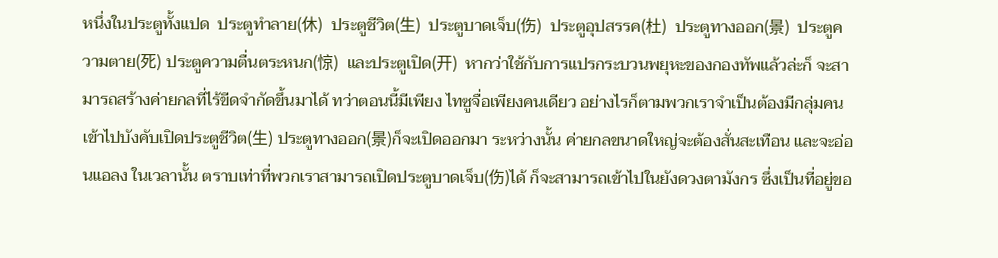หนึ่งในประตูทั้งแปด  ประตูทำลาย(休)  ประตูชีวิต(生)  ประตูบาดเจ็บ(伤)  ประตูอุปสรรค(杜)  ประตูทางออก(景)  ประตูความตาย(死) ประตูความตื่นตระหนก(惊)  และประตูเปิด(开)  หากว่าใช้กับการแปรกระบวนพยุหะของกองทัพแล้วล่ะก็ จะสามารถสร้างค่ายกลที่ไร้ขีดจำกัดขึ้นมาได้ ทว่าตอนนี้มีเพียง ไทซูจื่อเพียงคนเดียว อย่างไรก็ตามพวกเราจำเป็นต้องมีกลุ่มคนเข้าไปบังคับเปิดประตูชีวิต(生) ประตูทางออก(景)ก็จะเปิดออกมา ระหว่างนั้น ค่ายกลขนาดใหญ่จะต้องสั่นสะเทือน และจะอ่อนแอลง ในเวลานั้น ตราบเท่าที่พวกเราสามารถเปิดประตูบาดเจ็บ(伤)ได้ ก็จะสามารถเข้าไปในยังดวงตามังกร ซึ่งเป็นที่อยู่ขอ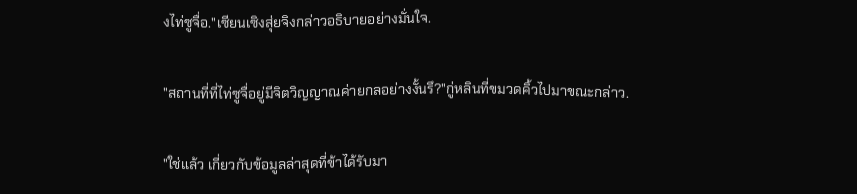งไท่ซูจื่อ."เซียนเซิงสุ่ยจิงกล่าวอธิบายอย่างมั่นใจ.

"สถานที่ที่ไท่ซูจื่อยู่มีจิตวิญญาณค่ายกลอย่างงั้นรึ?"กู่หลินที่ขมวดคิ้วไปมาขณะกล่าว.

"ใช่แล้ว เกี่ยวกับข้อมูลล่าสุดที่ข้าได้รับมา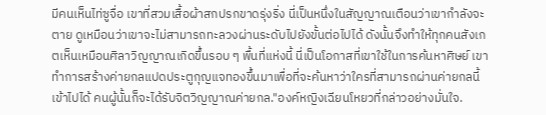มีคนเห็นไท่ซูจื่อ เขาที่สวมเสื้อผ้าสกปรกขาดรุ่งริ่ง นี่เป็นหนึ่งในสัญญาณเตือนว่าเขากำลังจะตาย ดูเหมือนว่าเขาจะไม่สามารถทะลวงผ่านระดับไปยังขั้นต่อไปได้ ดังนั้นจึงทำให้ทุกคนสังเกตเห็นเหมือนศิลาวิญญาณเกิดขึ้นรอบ ๆ พื้นที่แห่งนี้ นี่เป็นโอกาสที่เขาใช้ในการค้นหาศิษย์ เขาทำการสร้างค่ายกลแปดประตูกุญแจทองขึ้นมาเพื่อที่จะค้นหาว่าใครที่สามารถผ่านค่ายกลนี้เข้าไปได้ คนผู้นั้นก็จะได้รับจิตวิญญาณค่ายกล."องค์หญิงเฉียนโหยวที่กล่าวอย่างมั่นใจ.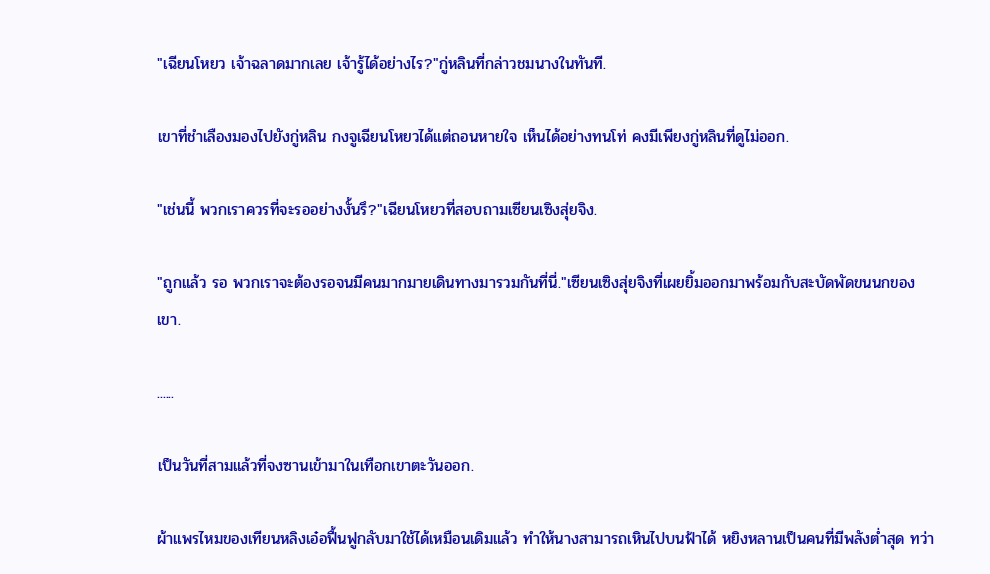"เฉียนโหยว เจ้าฉลาดมากเลย เจ้ารู้ได้อย่างไร?"กู่หลินที่กล่าวชมนางในทันที.

เขาที่ชำเลืองมองไปยังกู่หลิน กงจูเฉียนโหยวได้แต่ถอนหายใจ เห็นได้อย่างทนโท่ คงมีเพียงกู่หลินที่ดูไม่ออก.

"เช่นนี้ พวกเราควรที่จะรออย่างงั้นรึ?"เฉียนโหยวที่สอบถามเซียนเซิงสุ่ยจิง.

"ถูกแล้ว รอ พวกเราจะต้องรอจนมีคนมากมายเดินทางมารวมกันที่นี่."เซียนเซิงสุ่ยจิงที่เผยยิ้มออกมาพร้อมกับสะบัดพัดขนนกของเขา.

......

เป็นวันที่สามแล้วที่จงซานเข้ามาในเทือกเขาตะวันออก.

ผ้าแพรไหมของเทียนหลิงเอ๋อฟื้นฟูกลับมาใช้ได้เหมือนเดิมแล้ว ทำให้นางสามารถเหินไปบนฟ้าได้ หยิงหลานเป็นคนที่มีพลังต่ำสุด ทว่า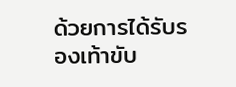ด้วยการได้รับรองเท้าขับ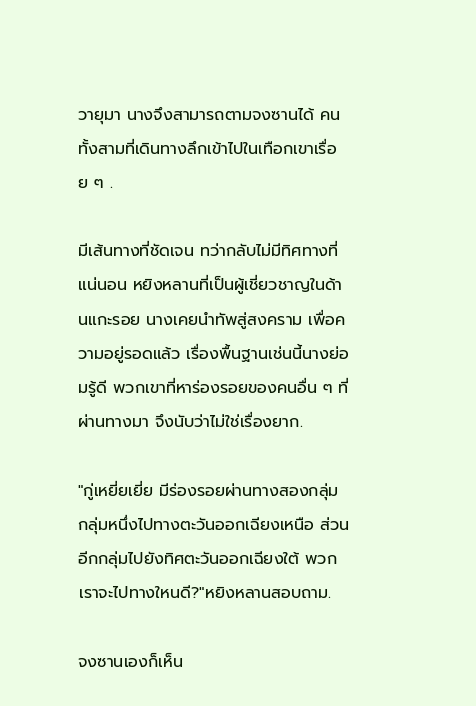วายุมา นางจึงสามารถตามจงซานได้ คนทั้งสามที่เดินทางลึกเข้าไปในเทือกเขาเรื่อย ๆ .

มีเส้นทางที่ชัดเจน ทว่ากลับไม่มีทิศทางที่แน่นอน หยิงหลานที่เป็นผู้เชี่ยวชาญในด้านแกะรอย นางเคยนำทัพสู่สงคราม เพื่อความอยู่รอดแล้ว เรื่องพื้นฐานเช่นนี้นางย่อมรู้ดี พวกเขาที่หาร่องรอยของคนอื่น ๆ ที่ผ่านทางมา จึงนับว่าไม่ใช่เรื่องยาก.

"กู่เหยี่ยเยี่ย มีร่องรอยผ่านทางสองกลุ่ม กลุ่มหนึ่งไปทางตะวันออกเฉียงเหนือ ส่วนอีกกลุ่มไปยังทิศตะวันออกเฉียงใต้ พวกเราจะไปทางใหนดี?"หยิงหลานสอบถาม.

จงซานเองก็เห็น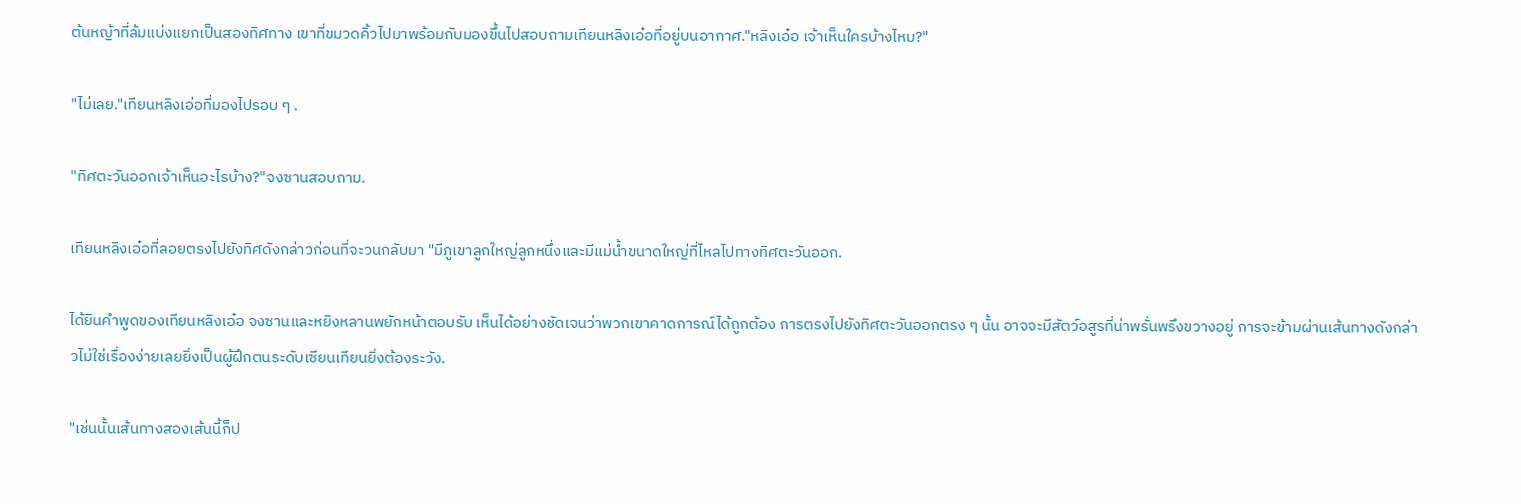ต้นหญ้าที่ล้มแบ่งแยกเป็นสองทิศทาง เขาที่ขมวดคิ้วไปมาพร้อมกับมองขึ้นไปสอบถามเทียนหลิงเอ๋อที่อยู่บนอากาศ."หลิงเอ๋อ เจ้าเห็นใครบ้างไหม?"

"ไม่เลย."เทียนหลิงเอ่อที่มองไปรอบ ๆ .

"ทิศตะวันออกเจ้าเห็นอะไรบ้าง?"จงซานสอบถาม.

เทียนหลิงเอ๋อที่ลอยตรงไปยังทิศดังกล่าวก่อนที่จะวนกลับมา "มีภูเขาลูกใหญ่ลูกหนึ่งและมีแม่น้ำขนาดใหญ่ที่ไหลไปทางทิศตะวันออก.

ได้ยินคำพูดของเทียนหลิงเอ๋อ จงซานและหยิงหลานพยักหน้าตอบรับ เห็นได้อย่างชัดเจนว่าพวกเขาคาดการณ์ได้ถูกต้อง การตรงไปยังทิศตะวันออกตรง ๆ นั้น อาจจะมีสัตว์อสูรที่น่าพรั่นพรึงขวางอยู่ การจะข้ามผ่านเส้นทางดังกล่าวไม่ใช่เรื่องง่ายเลยยิ่งเป็นผู้ฝึกตนระดับเซียนเทียนยิ่งต้องระวัง.

"เช่นนั้นเส้นทางสองเส้นนี้ก็ป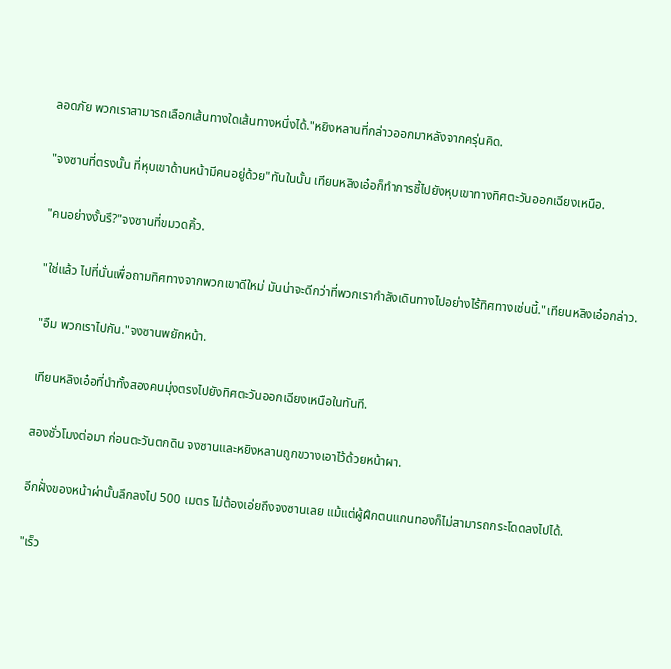ลอดภัย พวกเราสามารถเลือกเส้นทางใดเส้นทางหนึ่งได้."หยิงหลานที่กล่าวออกมาหลังจากครุ่นคิด.

"จงซานที่ตรงนั้น ที่หุบเขาด้านหน้ามีคนอยู่ด้วย"ทันในนั้น เทียนหลิงเอ๋อก็ทำการชี้ไปยังหุบเขาทางทิศตะวันออกเฉียงเหนือ.

"คนอย่างงั้นรึ?"จงซานที่ขมวดคิ้ว.

"ใช่แล้ว ไปที่นั่นเพื่อถามทิศทางจากพวกเขาดีใหม่ มันน่าจะดีกว่าที่พวกเรากำลังเดินทางไปอย่างไร้ทิศทางเช่นนี้."เทียนหลิงเอ๋อกล่าว.

"อืม พวกเราไปกัน."จงซานพยักหน้า.

เทียนหลิงเอ๋อที่นำทั้งสองคนมุ่งตรงไปยังทิศตะวันออกเฉียงเหนือในทันที.

สองชั่วโมงต่อมา ก่อนตะวันตกดิน จงซานและหยิงหลานถูกขวางเอาไว้ด้วยหน้าผา.

อีกฝั่งของหน้าผ่านั้นลึกลงไป 500 เมตร ไม่ต้องเอ่ยถึงจงซานเลย แม้แต่ผู้ฝึกตนแกนทองก็ไม่สามารถกระโดดลงไปได้.

"เร็ว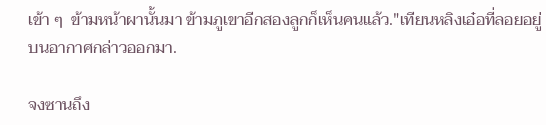เข้า ๆ  ข้ามหน้าผานั้นมา ข้ามภูเขาอีกสองลูกก็เห็นคนแล้ว."เทียนหลิงเอ๋อที่ลอยอยู่บนอากาศกล่าวออกมา.

จงซานถึง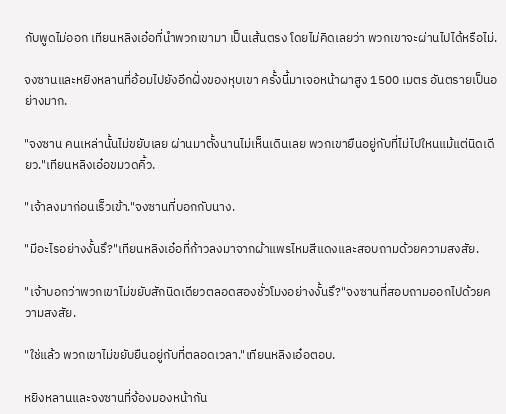กับพูดไม่ออก เทียนหลิงเอ๋อที่นำพวกเขามา เป็นเส้นตรง โดยไม่คิดเลยว่า พวกเขาจะผ่านไปได้หรือไม่.

จงซานและหยิงหลานที่อ้อมไปยังอีกฝั่งของหุบเขา ครั้งนี้มาเจอหน้าผาสูง 1500 เมตร อันตรายเป็นอย่างมาก.

"จงซาน คนเหล่านั้นไม่ขยับเลย ผ่านมาตั้งนานไม่เห็นเดินเลย พวกเขายืนอยู่กับที่ไม่ไปใหนแม้แต่นิดเดียว."เทียนหลิงเอ๋อขมวดคิ้ว.

"เจ้าลงมาก่อนเร็วเข้า."จงซานที่บอกกับนาง.

"มีอะไรอย่างงั้นรึ?"เทียนหลิงเอ๋อที่ก้าวลงมาจากผ้าแพรไหมสีแดงและสอบถามด้วยความสงสัย.

"เจ้าบอกว่าพวกเขาไม่ขยับสักนิดเดียวตลอดสองชั่วโมงอย่างงั้นรึ?"จงซานที่สอบถามออกไปด้วยความสงสัย.

"ใช่แล้ว พวกเขาไม่ขยับยืนอยู่กับที่ตลอดเวลา."เทียนหลิงเอ๋อตอบ.

หยิงหลานและจงซานที่จ้องมองหน้ากัน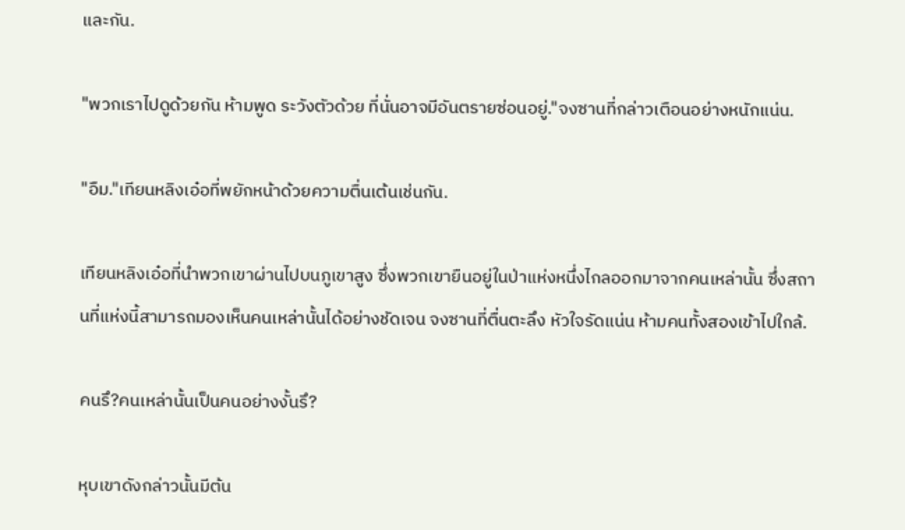และกัน.

"พวกเราไปดูด้วยกัน ห้ามพูด ระวังตัวด้วย ที่นั่นอาจมีอันตรายซ่อนอยู่."จงซานที่กล่าวเตือนอย่างหนักแน่น.

"อืม."เทียนหลิงเอ๋อที่พยักหน้าด้วยความตื่นเต้นเช่นกัน.

เทียนหลิงเอ๋อที่นำพวกเขาผ่านไปบนภูเขาสูง ซึ่งพวกเขายืนอยู่ในป่าแห่งหนึ่งไกลออกมาจากคนเหล่านั้น ซึ่งสถานที่แห่งนี้สามารถมองเห็นคนเหล่านั้นได้อย่างชัดเจน จงซานที่ตื่นตะลึง หัวใจรัดแน่น ห้ามคนทั้งสองเข้าไปใกล้.

คนรึ?คนเหล่านั้นเป็นคนอย่างงั้นรึ?

หุบเขาดังกล่าวนั้นมีต้น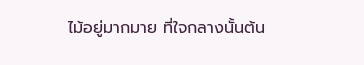ไม้อยู่มากมาย ที่ใจกลางนั้นต้น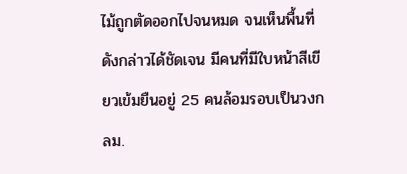ไม้ถูกตัดออกไปจนหมด จนเห็นพื้นที่ดังกล่าวได้ชัดเจน มีคนที่มีใบหน้าสีเขียวเข้มยืนอยู่ 25 คนล้อมรอบเป็นวงกลม.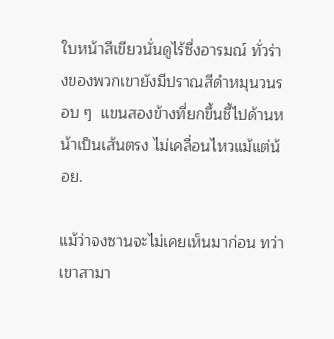ใบหน้าสีเขียวนั่นดูไร้ซึ่งอารมณ์ ทั่วร่างของพวกเขายังมีปราณสีดำหมุนวนรอบ ๆ  แขนสองข้างที่ยกขึ้นชี้ไปด้านหน้าเป็นเส้นตรง ไม่เคลื่อนไหวแม้แต่น้อย.

แม้ว่าจงซานจะไม่เคยเห็นมาก่อน ทว่าเขาสามา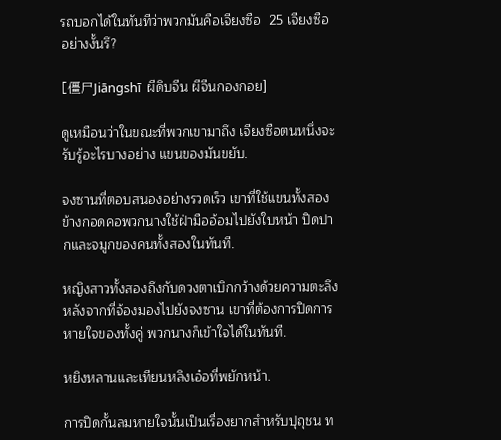รถบอกได้ในทันทีว่าพวกมันคือเจียงซือ  25 เจียงซืออย่างงั้นรึ?

[僵尸Jiāngshī  ผีดิบจีน ผีจีนกองกอย]

ดูเหมือนว่าในขณะที่พวกเขามาถึง เจียงซือตนหนึ่งจะรับรู้อะไรบางอย่าง แขนของมันขยับ.

จงซานที่ตอบสนองอย่างรวดเร็ว เขาที่ใช้แขนทั้งสองข้างกอดคอพวกนางใช้ฝ่ามืออ้อมไปยังใบหน้า ปิดปากและจมูกของคนทั้งสองในทันที.

หญิงสาวทั้งสองถึงกับดวงตาเบิกกว้างด้วยความตะลึง หลังจากที่จ้องมองไปยังจงซาน เขาที่ต้องการปิดการหายใจของทั้งคู่ พวกนางก็เข้าใจได้ในทันที.

หยิงหลานและเทียนหลิงเอ๋อที่พยักหน้า.

การปิดกั้นลมหายใจนั้นเป็นเรื่องยากสำหรับปุถุชน ท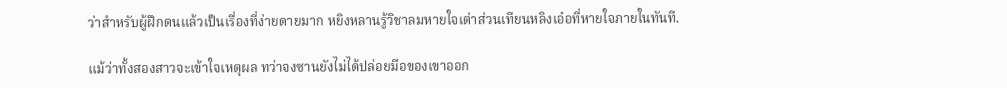ว่าสำหรับผู้ฝึกตนแล้วเป็นเรื่องที่ง่ายดายมาก หยิงหลานรู้วิชาลมหายใจเต่าส่วนเทียนหลิงเอ๋อที่หายใจภายในทันที.

แม้ว่าทั้งสองสาวจะเข้าใจเหตุผล ทว่าจงซานยังไม่ได้ปล่อยมือของเขาออก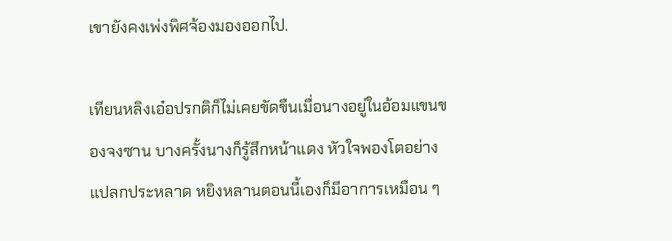เขายังคงเพ่งพิศจ้องมองออกไป.

เทียนหลิงเอ๋อปรกติก็ไม่เคยขัดขืนเมื่อนางอยู่ในอ้อมแขนของจงซาน บางครั้งนางก็รู้สึกหน้าแดง หัวใจพองโตอย่างแปลกประหลาด หยิงหลานตอนนี้เองก็มีอาการเหมือน ๆ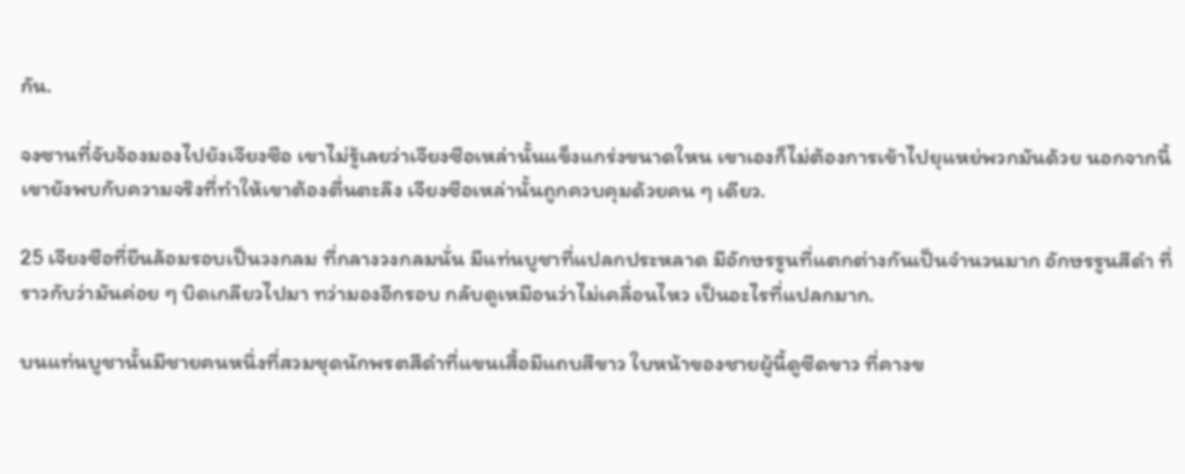กัน.

จงซานที่จับจ้องมองไปยังเจียงซือ เขาไม่รู้เลยว่าเจียงซือเหล่านั้นแข็งแกร่งขนาดใหน เขาเองก็ไม่ต้องการเข้าไปยุแหย่พวกมันด้วย นอกจากนี้ เขายังพบกับความจริงที่ทำให้เขาต้องตื่นตะลึง เจียงซือเหล่านั้นถูกควบคุมด้วยคน ๆ เดียว.

25 เจียงซือที่ยืนล้อมรอบเป็นวงกลม ที่กลางวงกลมนั่น มีแท่นบูชาที่แปลกประหลาด มีอักษรรูนที่แตกต่างกันเป็นจำนวนมาก อักษรรูนสีดำ ที่ราวกับว่ามันค่อย ๆ บิดเกลียวไปมา ทว่ามองอีกรอบ กลับดูเหมือนว่าไม่เคลื่อนไหว เป็นอะไรที่แปลกมาก.

บนแท่นบูชานั้นมีชายคนหนึ่งที่สวมชุดนักพรตสีดำที่แขนเสื้อมีแถบสีขาว ใบหน้าของชายผู้นี้ดูซีดขาว ที่คางข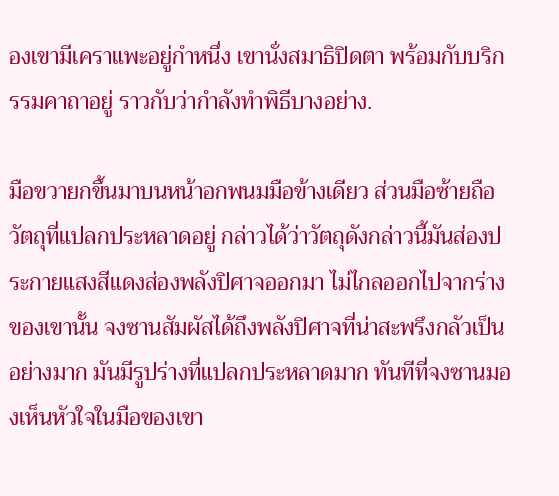องเขามีเคราแพะอยู่กำหนึ่ง เขานั่งสมาธิปิดตา พร้อมกับบริกรรมคาถาอยู่ ราวกับว่ากำลังทำพิธีบางอย่าง.

มือขวายกขึ้นมาบนหน้าอกพนมมือข้างเดียว ส่วนมือซ้ายถือวัตถุที่แปลกประหลาดอยู่ กล่าวได้ว่าวัตถุดังกล่าวนี้มันส่องประกายแสงสีแดงส่องพลังปิศาจออกมา ไม่ไกลออกไปจากร่างของเขานั้น จงซานสัมผัสได้ถึงพลังปิศาจที่น่าสะพรึงกลัวเป็นอย่างมาก มันมีรูปร่างที่แปลกประหลาดมาก ทันทีที่จงซานมองเห็นหัวใจในมือของเขา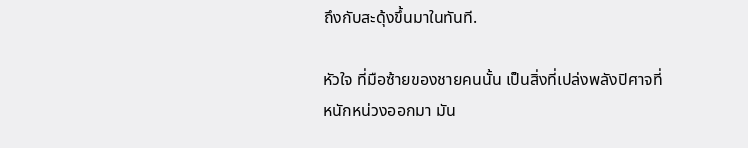ถึงกับสะดุ้งขึ้นมาในทันที.

หัวใจ ที่มือซ้ายของชายคนนั้น เป็นสิ่งที่เปล่งพลังปิศาจที่หนักหน่วงออกมา มัน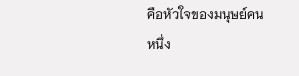คือหัวใจของมนุษย์คนหนึ่ง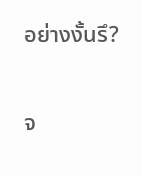อย่างงั้นรึ?

จ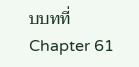บบทที่ Chapter 61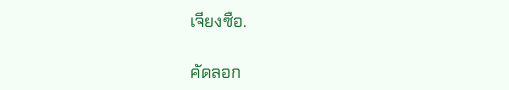เจียงซือ.

คัดลอก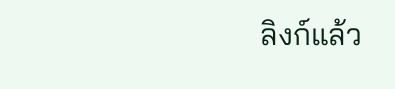ลิงก์แล้ว